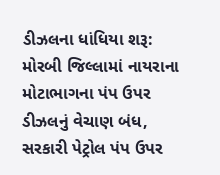ડીઝલના ધાંધિયા શરૂ: મોરબી જિલ્લામાં નાયરાના મોટાભાગના પંપ ઉપર ડીઝલનું વેચાણ બંધ, સરકારી પેટ્રોલ પંપ ઉપર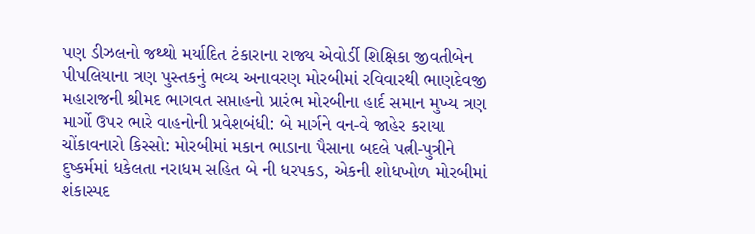પણ ડીઝલનો જથ્થો મર્યાદિત ટંકારાના રાજ્ય એવોર્ડી શિક્ષિકા જીવતીબેન પીપલિયાના ત્રણ પુસ્તકનું ભવ્ય અનાવરણ મોરબીમાં રવિવારથી ભાણદેવજી મહારાજની શ્રીમદ ભાગવત સપ્તાહનો પ્રારંભ મોરબીના હાર્દ સમાન મુખ્ય ત્રણ માર્ગો ઉપર ભારે વાહનોની પ્રવેશબંધી: બે માર્ગને વન-વે જાહેર કરાયા ચોંકાવનારો કિસ્સો: મોરબીમાં મકાન ભાડાના પૈસાના બદલે પત્ની-પુત્રીને દુષ્કર્મમાં ધકેલતા નરાધમ સહિત બે ની ધરપકડ, એકની શોધખોળ મોરબીમાં શંકાસ્પદ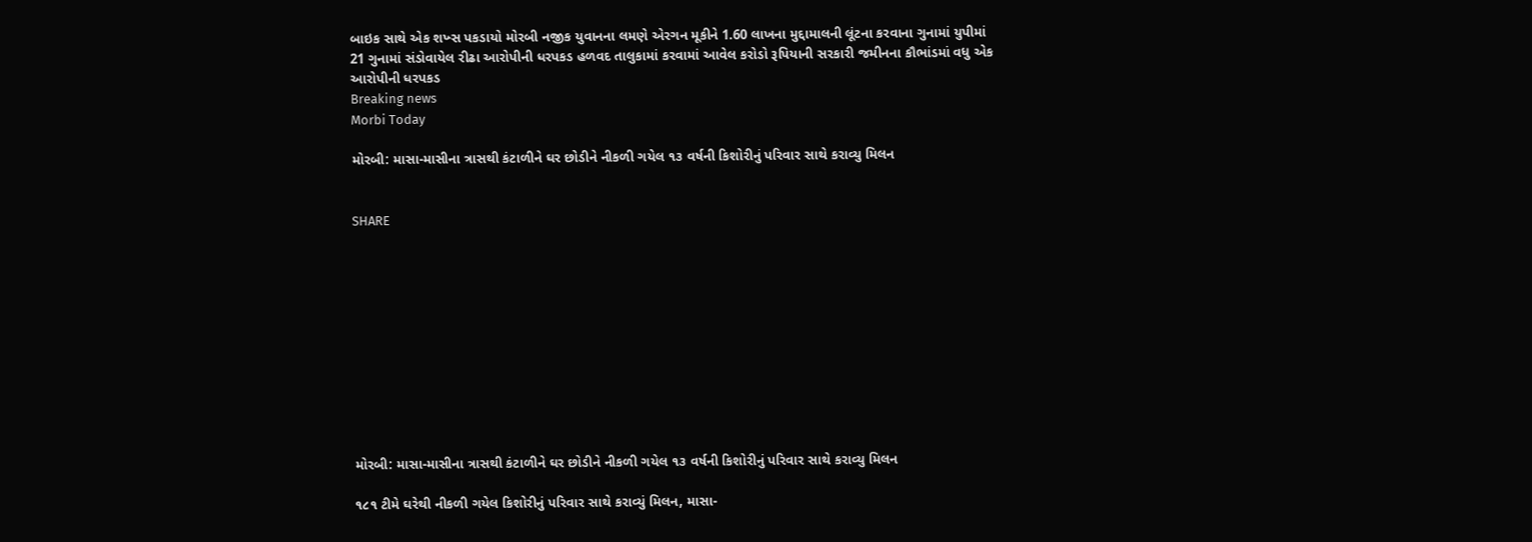બાઇક સાથે એક શખ્સ પકડાયો મોરબી નજીક યુવાનના લમણે એરગન મૂકીને 1.60 લાખના મુદ્દામાલની લૂંટના કરવાના ગુનામાં યુપીમાં 21 ગુનામાં સંડોવાયેલ રીઢા આરોપીની ધરપકડ હળવદ તાલુકામાં કરવામાં આવેલ કરોડો રૂપિયાની સરકારી જમીનના કૌભાંડમાં વધુ એક આરોપીની ધરપકડ
Breaking news
Morbi Today

મોરબી: માસા-માસીના ત્રાસથી કંટાળીને ઘર છોડીને નીકળી ગયેલ ૧૩ વર્ષની કિશોરીનું પરિવાર સાથે કરાવ્યુ મિલન


SHARE











મોરબી: માસા-માસીના ત્રાસથી કંટાળીને ઘર છોડીને નીકળી ગયેલ ૧૩ વર્ષની કિશોરીનું પરિવાર સાથે કરાવ્યુ મિલન

૧૮૧ ટીમે ઘરેથી નીકળી ગયેલ કિશોરીનું પરિવાર સાથે કરાવ્યું મિલન, માસા-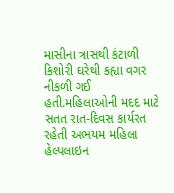માસીના ત્રાસથી કંટાળી કિશોરી ઘરેથી કહ્યા વગર નીકળી ગઈ હતી.મહિલાઓની મદદ માટે સતત રાત-દિવસ કાર્યરત રહેતી અભયમ મહિલા હેલ્પલાઇન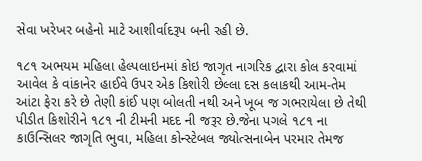સેવા ખરેખર બહેનો માટે આશીર્વાદરૂપ બની રહી છે.

૧૮૧ અભયમ મહિલા હેલ્પલાઇનમાં કોઇ જાગૃત નાગરિક દ્વારા કોલ કરવામાં આવેલ કે વાંકાનેર હાઈવે ઉપર એક કિશોરી છેલ્લા દસ કલાકથી આમ-તેમ આંટા ફેરા કરે છે તેણી કાંઈ પણ બોલતી નથી અને ખૂબ જ ગભરાયેલા છે તેથી પીડીત કિશોરીને ૧૮૧ ની ટીમની મદદ ની જરૂર છે.જેના પગલે ૧૮૧ ના કાઉન્સિલર જાગૃતિ ભુવા, મહિલા કોન્સ્ટેબલ જ્યોત્સનાબેન પરમાર તેમજ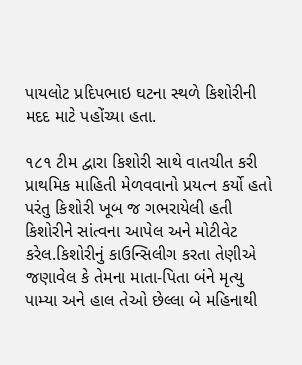પાયલોટ પ્રદિપભાઇ ઘટના સ્થળે કિશોરીની મદદ માટે પહોંચ્યા હતા.

૧૮૧ ટીમ દ્વારા કિશોરી સાથે વાતચીત કરી પ્રાથમિક માહિતી મેળવવાનો પ્રયત્ન કર્યો હતો પરંતુ કિશોરી ખૂબ જ ગભરાયેલી હતી કિશોરીને સાંત્વના આપેલ અને મોટીવેટ કરેલ.કિશોરીનું કાઉન્સિલીગ કરતા તેણીએ જણાવેલ કે તેમના માતા-પિતા બંને મૃત્યુ પામ્યા અને હાલ તેઓ છેલ્લા બે મહિનાથી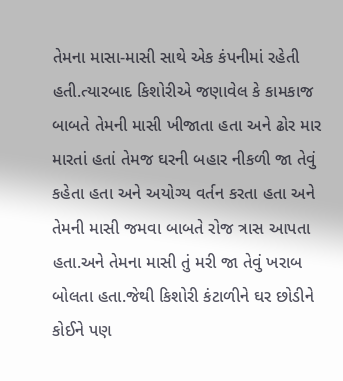તેમના માસા-માસી સાથે એક કંપનીમાં રહેતી હતી.ત્યારબાદ કિશોરીએ જણાવેલ કે કામકાજ બાબતે તેમની માસી ખીજાતા હતા અને ઢોર માર મારતાં હતાં તેમજ ઘરની બહાર નીકળી જા તેવું કહેતા હતા અને અયોગ્ય વર્તન કરતા હતા અને તેમની માસી જમવા બાબતે રોજ ત્રાસ આપતા હતા.અને તેમના માસી તું મરી જા તેવું ખરાબ બોલતા હતા.જેથી કિશોરી કંટાળીને ઘર છોડીને કોઈને પણ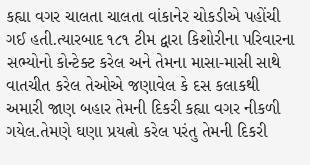કહ્યા વગર ચાલતા ચાલતા વાંકાનેર ચોકડીએ પહોંચી ગઈ હતી.ત્યારબાદ ૧૮૧ ટીમ દ્વારા કિશોરીના પરિવારના સભ્યોનો કોન્ટેક્ટ કરેલ અને તેમના માસા-માસી સાથે વાતચીત કરેલ તેઓએ જણાવેલ કે દસ કલાકથી અમારી જાણ બહાર તેમની દિકરી કહ્યા વગર નીકળી ગયેલ.તેમણે ઘણા પ્રયત્નો કરેલ પરંતુ તેમની દિકરી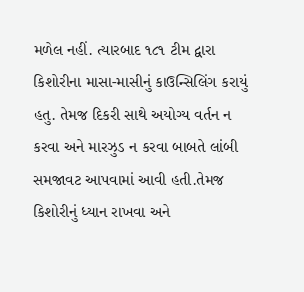મળેલ નહીં. ત્યારબાદ ૧૮૧ ટીમ દ્વારા કિશોરીના માસા-માસીનું કાઉન્સિલિંગ કરાયું હતુ. તેમજ દિકરી સાથે અયોગ્ય વર્તન ન કરવા અને મારઝુડ ન કરવા બાબતે લાંબી સમજાવટ આપવામાં આવી હતી.તેમજ કિશોરીનું ધ્યાન રાખવા અને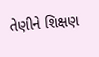તેણીને શિક્ષણ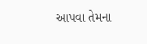આપવા તેમના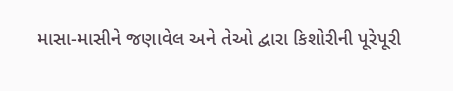માસા-માસીને જણાવેલ અને તેઓ દ્વારા કિશોરીની પૂરેપૂરી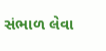સંભાળ લેવા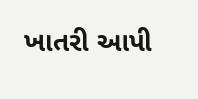ખાતરી આપી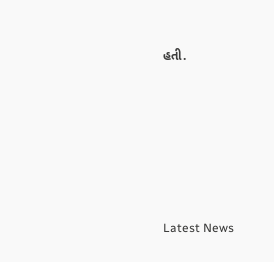હતી.






Latest News